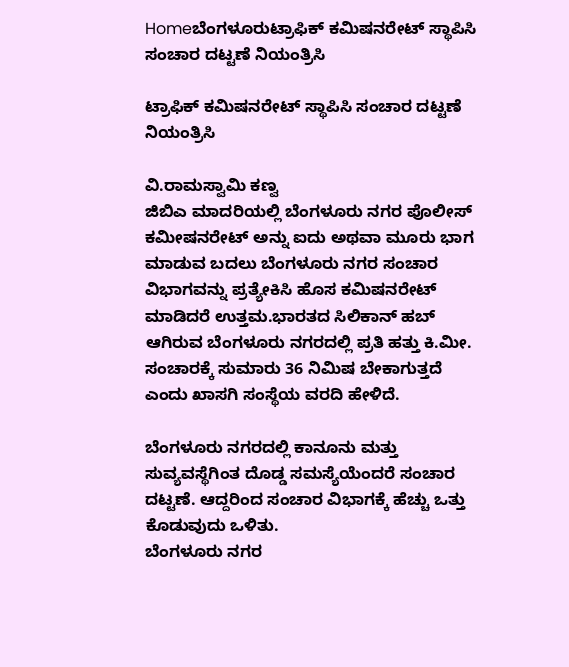Homeಬೆಂಗಳೂರುಟ್ರಾಫಿಕ್‌ ಕಮಿಷನರೇಟ್‌ ಸ್ಥಾಪಿಸಿ ಸಂಚಾರ ದಟ್ಟಣೆ ನಿಯಂತ್ರಿಸಿ

ಟ್ರಾಫಿಕ್‌ ಕಮಿಷನರೇಟ್‌ ಸ್ಥಾಪಿಸಿ ಸಂಚಾರ ದಟ್ಟಣೆ ನಿಯಂತ್ರಿಸಿ

ವಿ.ರಾಮಸ್ವಾಮಿ ಕಣ್ವ
ಜಿಬಿಎ ಮಾದರಿಯಲ್ಲಿ ಬೆಂಗಳೂರು ನಗರ ಪೊಲೀಸ್‌‍ ಕಮೀಷನರೇಟ್‌ ಅನ್ನು ಐದು ಅಥವಾ ಮೂರು ಭಾಗ ಮಾಡುವ ಬದಲು ಬೆಂಗಳೂರು ನಗರ ಸಂಚಾರ ವಿಭಾಗವನ್ನು ಪ್ರತ್ಯೇಕಿಸಿ ಹೊಸ ಕಮಿಷನರೇಟ್‌ ಮಾಡಿದರೆ ಉತ್ತಮ.ಭಾರತದ ಸಿಲಿಕಾನ್‌ ಹಬ್‌ ಆಗಿರುವ ಬೆಂಗಳೂರು ನಗರದಲ್ಲಿ ಪ್ರತಿ ಹತ್ತು ಕಿ.ಮೀ. ಸಂಚಾರಕ್ಕೆ ಸುಮಾರು 36 ನಿಮಿಷ ಬೇಕಾಗುತ್ತದೆ ಎಂದು ಖಾಸಗಿ ಸಂಸ್ಥೆಯ ವರದಿ ಹೇಳಿದೆ.

ಬೆಂಗಳೂರು ನಗರದಲ್ಲಿ ಕಾನೂನು ಮತ್ತು ಸುವ್ಯವಸ್ಥೆಗಿಂತ ದೊಡ್ಡ ಸಮಸ್ಯೆಯೆಂದರೆ ಸಂಚಾರ ದಟ್ಟಣೆ. ಆದ್ದರಿಂದ ಸಂಚಾರ ವಿಭಾಗಕ್ಕೆ ಹೆಚ್ಚು ಒತ್ತು ಕೊಡುವುದು ಒಳಿತು.
ಬೆಂಗಳೂರು ನಗರ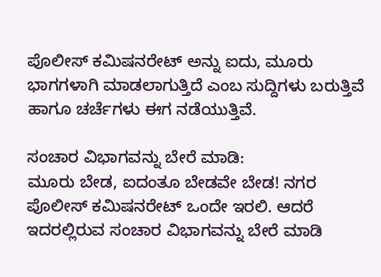ಪೊಲೀಸ್‌‍ ಕಮಿಷನರೇಟ್‌ ಅನ್ನು ಐದು, ಮೂರು ಭಾಗಗಳಾಗಿ ಮಾಡಲಾಗುತ್ತಿದೆ ಎಂಬ ಸುದ್ದಿಗಳು ಬರುತ್ತಿವೆ ಹಾಗೂ ಚರ್ಚೆಗಳು ಈಗ ನಡೆಯುತ್ತಿವೆ.

ಸಂಚಾರ ವಿಭಾಗವನ್ನು ಬೇರೆ ಮಾಡಿ:
ಮೂರು ಬೇಡ, ಐದಂತೂ ಬೇಡವೇ ಬೇಡ! ನಗರ ಪೊಲೀಸ್‌‍ ಕಮಿಷನರೇಟ್‌ ಒಂದೇ ಇರಲಿ. ಆದರೆ ಇದರಲ್ಲಿರುವ ಸಂಚಾರ ವಿಭಾಗವನ್ನು ಬೇರೆ ಮಾಡಿ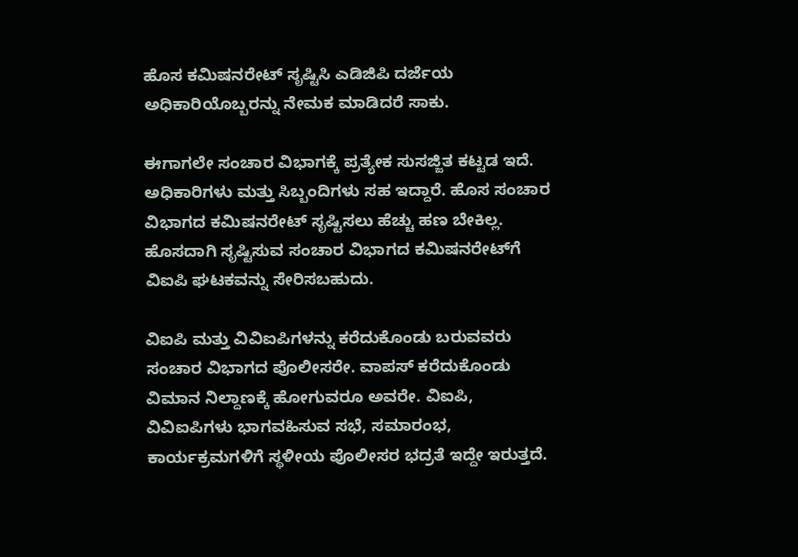ಹೊಸ ಕಮಿಷನರೇಟ್‌ ಸೃಷ್ಟಿಸಿ ಎಡಿಜಿಪಿ ದರ್ಜೆಯ ಅಧಿಕಾರಿಯೊಬ್ಬರನ್ನು ನೇಮಕ ಮಾಡಿದರೆ ಸಾಕು.

ಈಗಾಗಲೇ ಸಂಚಾರ ವಿಭಾಗಕ್ಕೆ ಪ್ರತ್ಯೇಕ ಸುಸಜ್ಜಿತ ಕಟ್ಟಡ ಇದೆ. ಅಧಿಕಾರಿಗಳು ಮತ್ತು ಸಿಬ್ಬಂದಿಗಳು ಸಹ ಇದ್ದಾರೆ. ಹೊಸ ಸಂಚಾರ ವಿಭಾಗದ ಕಮಿಷನರೇಟ್‌ ಸೃಷ್ಟಿಸಲು ಹೆಚ್ಚು ಹಣ ಬೇಕಿಲ್ಲ. ಹೊಸದಾಗಿ ಸೃಷ್ಟಿಸುವ ಸಂಚಾರ ವಿಭಾಗದ ಕಮಿಷನರೇಟ್‌ಗೆ ವಿಐಪಿ ಘಟಕವನ್ನು ಸೇರಿಸಬಹುದು.

ವಿಐಪಿ ಮತ್ತು ವಿವಿಐಪಿಗಳನ್ನು ಕರೆದುಕೊಂಡು ಬರುವವರು ಸಂಚಾರ ವಿಭಾಗದ ಪೊಲೀಸರೇ. ವಾಪಸ್‌‍ ಕರೆದುಕೊಂಡು ವಿಮಾನ ನಿಲ್ದಾಣಕ್ಕೆ ಹೋಗುವರೂ ಅವರೇ. ವಿಐಪಿ, ವಿವಿಐಪಿಗಳು ಭಾಗವಹಿಸುವ ಸಭೆ, ಸಮಾರಂಭ, ಕಾರ್ಯಕ್ರಮಗಳಿಗೆ ಸ್ಥಳೀಯ ಪೊಲೀಸರ ಭದ್ರತೆ ಇದ್ದೇ ಇರುತ್ತದೆ.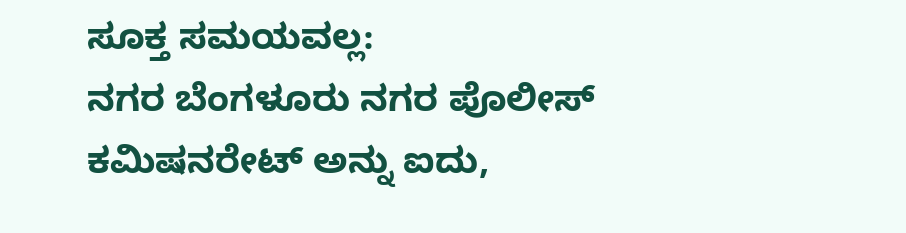ಸೂಕ್ತ ಸಮಯವಲ್ಲ:
ನಗರ ಬೆಂಗಳೂರು ನಗರ ಪೊಲೀಸ್‌‍ ಕಮಿಷನರೇಟ್‌ ಅನ್ನು ಐದು,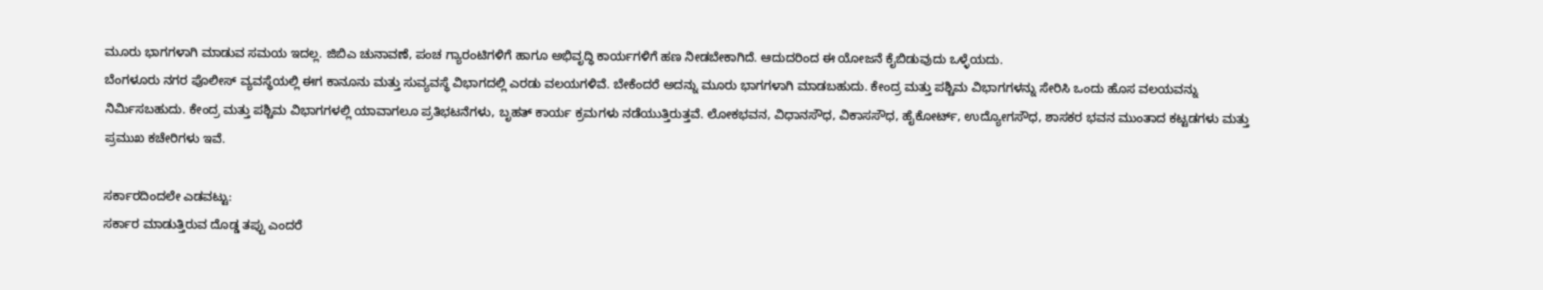ಮೂರು ಭಾಗಗಳಾಗಿ ಮಾಡುವ ಸಮಯ ಇದಲ್ಲ. ಜಿಬಿಎ ಚುನಾವಣೆ, ಪಂಚ ಗ್ಯಾರಂಟಿಗಳಿಗೆ ಹಾಗೂ ಅಭಿವೃದ್ಧಿ ಕಾರ್ಯಗಳಿಗೆ ಹಣ ನೀಡಬೇಕಾಗಿದೆ. ಆದುದರಿಂದ ಈ ಯೋಜನೆ ಕೈಬಿಡುವುದು ಒಳ್ಳೆಯದು.
ಬೆಂಗಳೂರು ನಗರ ಪೊಲೀಸ್‌‍ ವ್ಯವಸ್ಥೆಯಲ್ಲಿ ಈಗ ಕಾನೂನು ಮತ್ತು ಸುವ್ಯವಸ್ಥೆ ವಿಭಾಗದಲ್ಲಿ ಎರಡು ವಲಯಗಳಿವೆ. ಬೇಕೆಂದರೆ ಅದನ್ನು ಮೂರು ಭಾಗಗಳಾಗಿ ಮಾಡಬಹುದು. ಕೇಂದ್ರ ಮತ್ತು ಪಶ್ಚಿಮ ವಿಭಾಗಗಳನ್ನು ಸೇರಿಸಿ ಒಂದು ಹೊಸ ವಲಯವನ್ನು ನಿರ್ಮಿಸಬಹುದು. ಕೇಂದ್ರ ಮತ್ತು ಪಶ್ಚಿಮ ವಿಭಾಗಗಳಲ್ಲಿ ಯಾವಾಗಲೂ ಪ್ರತಿಭಟನೆಗಳು, ಬೃಹತ್‌ ಕಾರ್ಯ ಕ್ರಮಗಳು ನಡೆಯುತ್ತಿರುತ್ತವೆ. ಲೋಕಭವನ, ವಿಧಾನಸೌಧ, ವಿಕಾಸಸೌಧ, ಹೈಕೋರ್ಟ್‌, ಉದ್ಯೋಗಸೌಧ, ಶಾಸಕರ ಭವನ ಮುಂತಾದ ಕಟ್ಟಡಗಳು ಮತ್ತು ಪ್ರಮುಖ ಕಚೇರಿಗಳು ಇವೆ.

ಸರ್ಕಾರದಿಂದಲೇ ಎಡವಟ್ಟು:
ಸರ್ಕಾರ ಮಾಡುತ್ತಿರುವ ದೊಡ್ಡ ತಪ್ಪು ಎಂದರೆ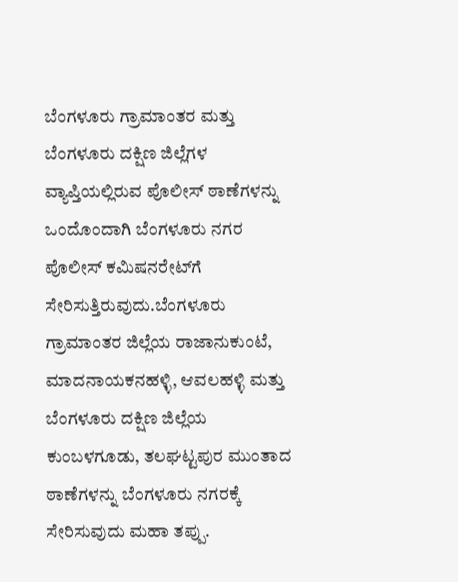ಬೆಂಗಳೂರು ಗ್ರಾಮಾಂತರ ಮತ್ತು ಬೆಂಗಳೂರು ದಕ್ಷಿಣ ಜಿಲ್ಲೆಗಳ ವ್ಯಾಪ್ತಿಯಲ್ಲಿರುವ ಪೊಲೀಸ್‌‍ ಠಾಣೆಗಳನ್ನು ಒಂದೊಂದಾಗಿ ಬೆಂಗಳೂರು ನಗರ ಪೊಲೀಸ್‌‍ ಕಮಿಷನರೇಟ್‌ಗೆ ಸೇರಿಸುತ್ತಿರುವುದು.ಬೆಂಗಳೂರು ಗ್ರಾಮಾಂತರ ಜಿಲ್ಲೆಯ ರಾಜಾನುಕುಂಟೆ, ಮಾದನಾಯಕನಹಳ್ಳಿ, ಆವಲಹಳ್ಳಿ ಮತ್ತು ಬೆಂಗಳೂರು ದಕ್ಷಿಣ ಜಿಲ್ಲೆಯ ಕುಂಬಳಗೂಡು, ತಲಘಟ್ಟಪುರ ಮುಂತಾದ ಠಾಣೆಗಳನ್ನು ಬೆಂಗಳೂರು ನಗರಕ್ಕೆ ಸೇರಿಸುವುದು ಮಹಾ ತಪ್ಪು.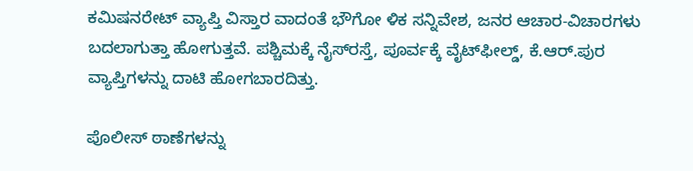ಕಮಿಷನರೇಟ್‌ ವ್ಯಾಪ್ತಿ ವಿಸ್ತಾರ ವಾದಂತೆ ಭೌಗೋ ಳಿಕ ಸನ್ನಿವೇಶ, ಜನರ ಆಚಾರ-ವಿಚಾರಗಳು ಬದಲಾಗುತ್ತಾ ಹೋಗುತ್ತವೆ. ಪಶ್ಚಿಮಕ್ಕೆ ನೈಸ್‌‍ರಸ್ತೆ, ಪೂರ್ವಕ್ಕೆ ವೈಟ್‌ಫೀಲ್ಡ್‌‍, ಕೆ.ಆರ್‌.ಪುರ ವ್ಯಾಪ್ತಿಗಳನ್ನು ದಾಟಿ ಹೋಗಬಾರದಿತ್ತು.

ಪೊಲೀಸ್‌ ಠಾಣೆಗಳನ್ನು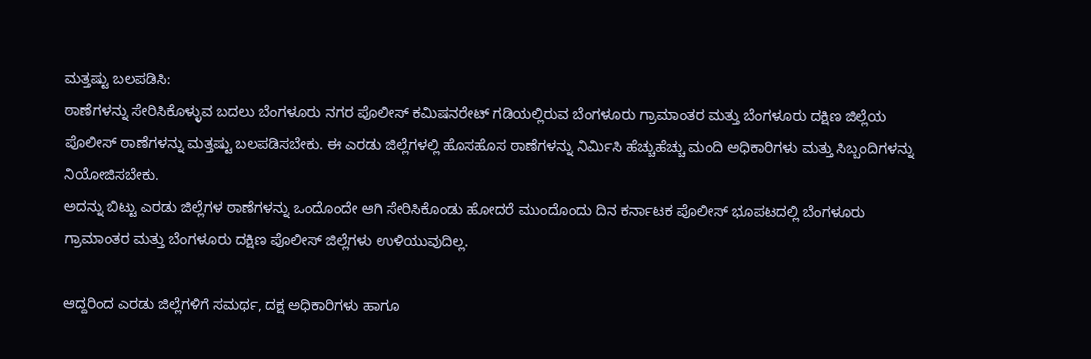ಮತ್ತಷ್ಟು ಬಲಪಡಿಸಿ:
ಠಾಣೆಗಳನ್ನು ಸೇರಿಸಿಕೊಳ್ಳುವ ಬದಲು ಬೆಂಗಳೂರು ನಗರ ಪೊಲೀಸ್‌‍ ಕಮಿಷನರೇಟ್‌ ಗಡಿಯಲ್ಲಿರುವ ಬೆಂಗಳೂರು ಗ್ರಾಮಾಂತರ ಮತ್ತು ಬೆಂಗಳೂರು ದಕ್ಷಿಣ ಜಿಲ್ಲೆಯ ಪೊಲೀಸ್‌‍ ಠಾಣೆಗಳನ್ನು ಮತ್ತಷ್ಟು ಬಲಪಡಿಸಬೇಕು. ಈ ಎರಡು ಜಿಲ್ಲೆಗಳಲ್ಲಿ ಹೊಸಹೊಸ ಠಾಣೆಗಳನ್ನು ನಿರ್ಮಿಸಿ ಹೆಚ್ಚುಹೆಚ್ಚು ಮಂದಿ ಅಧಿಕಾರಿಗಳು ಮತ್ತು ಸಿಬ್ಬಂದಿಗಳನ್ನು ನಿಯೋಜಿಸಬೇಕು.
ಅದನ್ನು ಬಿಟ್ಟು ಎರಡು ಜಿಲ್ಲೆಗಳ ಠಾಣೆಗಳನ್ನು ಒಂದೊಂದೇ ಆಗಿ ಸೇರಿಸಿಕೊಂಡು ಹೋದರೆ ಮುಂದೊಂದು ದಿನ ಕರ್ನಾಟಕ ಪೊಲೀಸ್‌‍ ಭೂಪಟದಲ್ಲಿ ಬೆಂಗಳೂರು ಗ್ರಾಮಾಂತರ ಮತ್ತು ಬೆಂಗಳೂರು ದಕ್ಷಿಣ ಪೊಲೀಸ್‌‍ ಜಿಲ್ಲೆಗಳು ಉಳಿಯುವುದಿಲ್ಲ.

ಆದ್ದರಿಂದ ಎರಡು ಜಿಲ್ಲೆಗಳಿಗೆ ಸಮರ್ಥ, ದಕ್ಷ ಅಧಿಕಾರಿಗಳು ಹಾಗೂ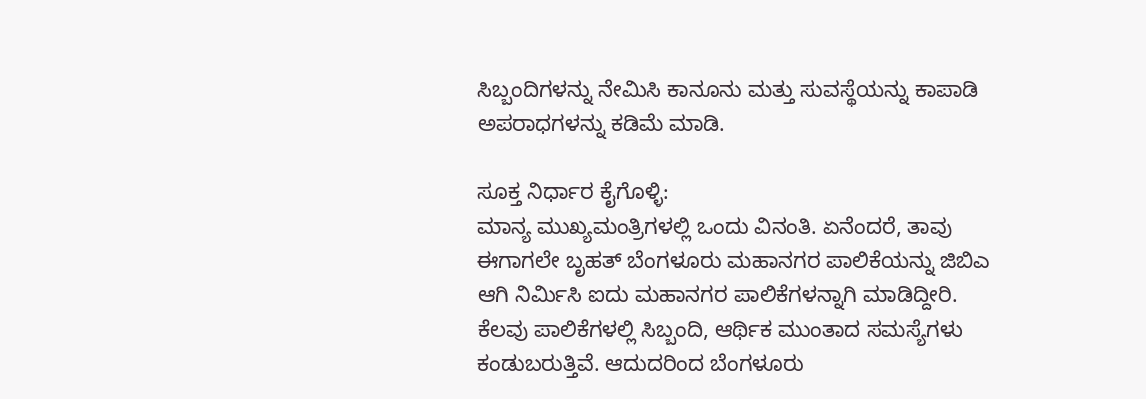ಸಿಬ್ಬಂದಿಗಳನ್ನು ನೇಮಿಸಿ ಕಾನೂನು ಮತ್ತು ಸುವಸ್ಥೆಯನ್ನು ಕಾಪಾಡಿ ಅಪರಾಧಗಳನ್ನು ಕಡಿಮೆ ಮಾಡಿ.

ಸೂಕ್ತ ನಿರ್ಧಾರ ಕೈಗೊಳ್ಳಿ:
ಮಾನ್ಯ ಮುಖ್ಯಮಂತ್ರಿಗಳಲ್ಲಿ ಒಂದು ವಿನಂತಿ. ಏನೆಂದರೆ, ತಾವು ಈಗಾಗಲೇ ಬೃಹತ್‌ ಬೆಂಗಳೂರು ಮಹಾನಗರ ಪಾಲಿಕೆಯನ್ನು ಜಿಬಿಎ ಆಗಿ ನಿರ್ಮಿಸಿ ಐದು ಮಹಾನಗರ ಪಾಲಿಕೆಗಳನ್ನಾಗಿ ಮಾಡಿದ್ದೀರಿ. ಕೆಲವು ಪಾಲಿಕೆಗಳಲ್ಲಿ ಸಿಬ್ಬಂದಿ, ಆರ್ಥಿಕ ಮುಂತಾದ ಸಮಸ್ಯೆಗಳು ಕಂಡುಬರುತ್ತಿವೆ. ಆದುದರಿಂದ ಬೆಂಗಳೂರು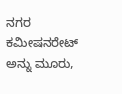ನಗರ ಕಮೀಷನರೇಟ್‌ ಅನ್ನು ಮೂರು,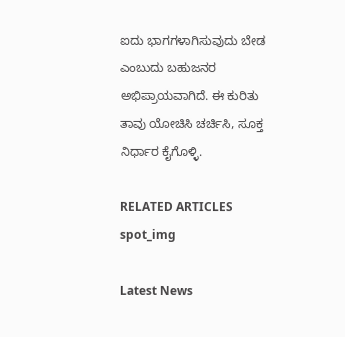ಐದು ಭಾಗಗಳಾಗಿಸುವುದು ಬೇಡ ಎಂಬುದು ಬಹುಜನರ ಅಭಿಪ್ರಾಯವಾಗಿದೆ. ಈ ಕುರಿತು ತಾವು ಯೋಚಿಸಿ ಚರ್ಚಿಸಿ, ಸೂಕ್ತ ನಿರ್ಧಾರ ಕೈಗೊಳ್ಳಿ.

RELATED ARTICLES
spot_img

Latest News